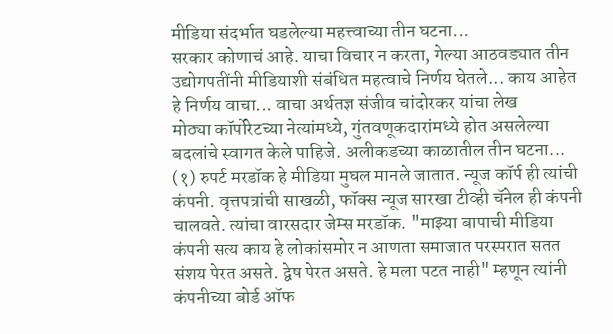मीडिया संदर्भात घडलेल्या महत्त्वाच्या तीन घटना...
सरकार कोणाचं आहे. याचा विचार न करता, गेल्या आठवड्यात तीन उद्योगपतींनी मीडियाशी संबंधित महत्वाचे निर्णय घेतले... काय आहेत हे निर्णय वाचा... वाचा अर्थतज्ञ संजीव चांदोरकर यांचा लेख
मोठ्या कॉर्पोरेटच्या नेत्यांमध्ये, गुंतवणूकदारांमध्ये होत असलेल्या बदलांचे स्वागत केले पाहिजे. अलीकडच्या काळातील तीन घटना...
(१) रुपर्ट मरडॉक हे मीडिया मुघल मानले जातात. न्यूज कॉर्प ही त्यांची कंपनी. वृत्तपत्रांची साखळी, फॉक्स न्यूज सारखा टीव्ही चॅनेल ही कंपनी चालवते. त्यांचा वारसदार जेम्स मरडॉक. "माझ्या बापाची मीडिया कंपनी सत्य काय हे लोकांसमोर न आणता समाजात परस्परात सतत संशय पेरत असते. द्वेष पेरत असते. हे मला पटत नाही" म्हणून त्यांनी कंपनीच्या बोर्ड ऑफ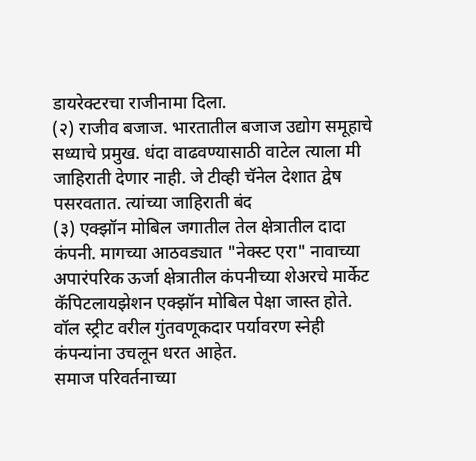डायरेक्टरचा राजीनामा दिला.
(२) राजीव बजाज. भारतातील बजाज उद्योग समूहाचे सध्याचे प्रमुख. धंदा वाढवण्यासाठी वाटेल त्याला मी जाहिराती देणार नाही. जे टीव्ही चॅनेल देशात द्वेष पसरवतात. त्यांच्या जाहिराती बंद
(३) एक्झॉन मोबिल जगातील तेल क्षेत्रातील दादा कंपनी. मागच्या आठवड्यात "नेक्स्ट एरा" नावाच्या अपारंपरिक ऊर्जा क्षेत्रातील कंपनीच्या शेअरचे मार्केट कॅपिटलायझेशन एक्झॉन मोबिल पेक्षा जास्त होते. वॉल स्ट्रीट वरील गुंतवणूकदार पर्यावरण स्नेही कंपन्यांना उचलून धरत आहेत.
समाज परिवर्तनाच्या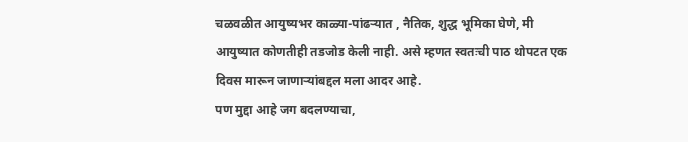चळवळीत आयुष्यभर काळ्या-पांढऱ्यात , नैतिक, शुद्ध भूमिका घेणे, मी आयुष्यात कोणतीही तडजोड केली नाही. असे म्हणत स्वतःची पाठ थोपटत एक दिवस मारून जाणाऱ्यांबद्दल मला आदर आहे.
पण मुद्दा आहे जग बदलण्याचा,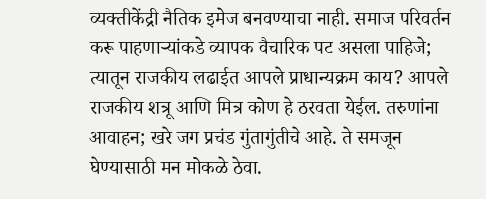व्यक्तीकेंद्री नैतिक इमेज बनवण्याचा नाही. समाज परिवर्तन करू पाहणाऱ्यांकडे व्यापक वैचारिक पट असला पाहिजे; त्यातून राजकीय लढाईत आपले प्राधान्यक्रम काय? आपले राजकीय शत्रू आणि मित्र कोण हे ठरवता येईल. तरुणांना आवाहन; खरे जग प्रचंड गुंतागुंतीचे आहे. ते समजून घेण्यासाठी मन मोकळे ठेवा.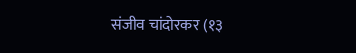संजीव चांदोरकर (१३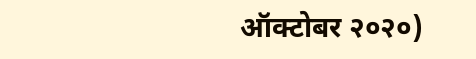ऑक्टोबर २०२०)